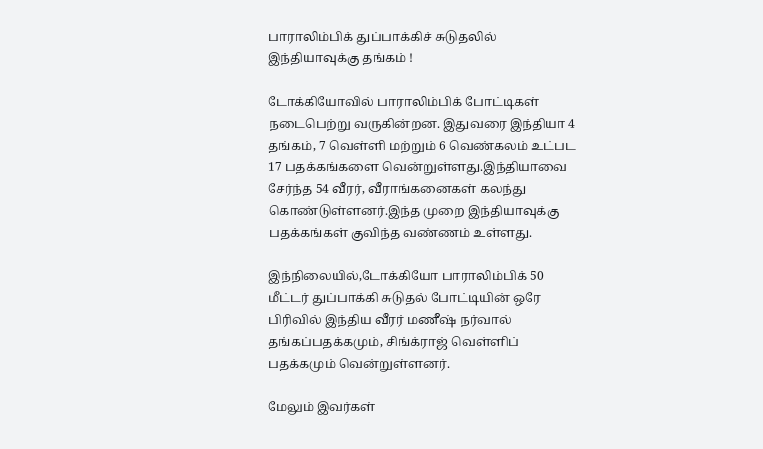பாராலிம்பிக் துப்பாக்கிச் சுடுதலில் இந்தியாவுக்கு தங்கம் !

டோக்கியோவில் பாராலிம்பிக் போட்டிகள் நடைபெற்று வருகின்றன. இதுவரை இந்தியா 4 தங்கம், 7 வெள்ளி மற்றும் 6 வெண்கலம் உட்பட 17 பதக்கங்களை வென்றுள்ளது.இந்தியாவை சேர்ந்த 54 வீரர், வீராங்கனைகள் கலந்து கொண்டுள்ளனர்.இந்த முறை இந்தியாவுக்கு பதக்கங்கள் குவிந்த வண்ணம் உள்ளது.

இந்நிலையில்,டோக்கியோ பாராலிம்பிக் 50 மீட்டர் துப்பாக்கி சுடுதல் போட்டியின் ஒரே பிரிவில் இந்திய வீரர் மணீஷ் நர்வால் தங்கப்பதக்கமும், சிங்க்ராஜ் வெள்ளிப் பதக்கமும் வென்றுள்ளனர்.

மேலும் இவர்கள்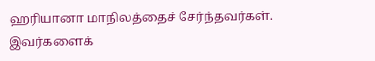ஹரியானா மாநிலத்தைச் சேர்ந்தவர்கள். இவர்களைக்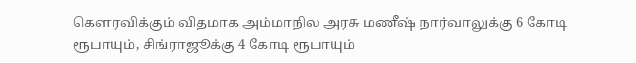கௌரவிக்கும் விதமாக அம்மாநில அரசு மணீஷ் நார்வாலுக்கு 6 கோடி ரூபாயும், சிங்ராஜூக்கு 4 கோடி ரூபாயும்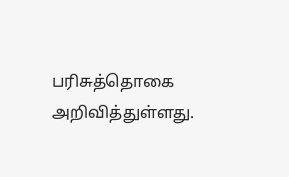பரிசுத்தொகை அறிவித்துள்ளது.